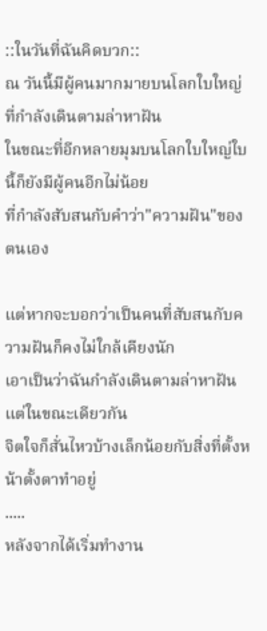::ในวันที่ฉันคิดบวก::
ณ วันนี้มีผู้คนมากมายบนโลกใบใหญ่ที่กำลังเดินตามล่าหาฝัน
ในขณะที่อีกหลายมุมบนโลกใบใหญ่ใบนี้ก็ยังมีผู้คนอีกไม่น้อย
ที่กำลังสับสนกับคำว่า"ความฝัน"ของตนเอง

แต่หากจะบอกว่าเป็นคนที่สับสนกับความฝันก็คงไม่ใกล้เคียงนัก
เอาเป็นว่าฉันกำลังเดินตามล่าหาฝัน แต่ในขณะเดียวกัน
จิตใจก็สั่นไหวบ้างเล็กน้อยกับสิ่งที่ตั้งหน้าตั้งตาทำอยู่
.....
หลังจากได้เริ่มทำงาน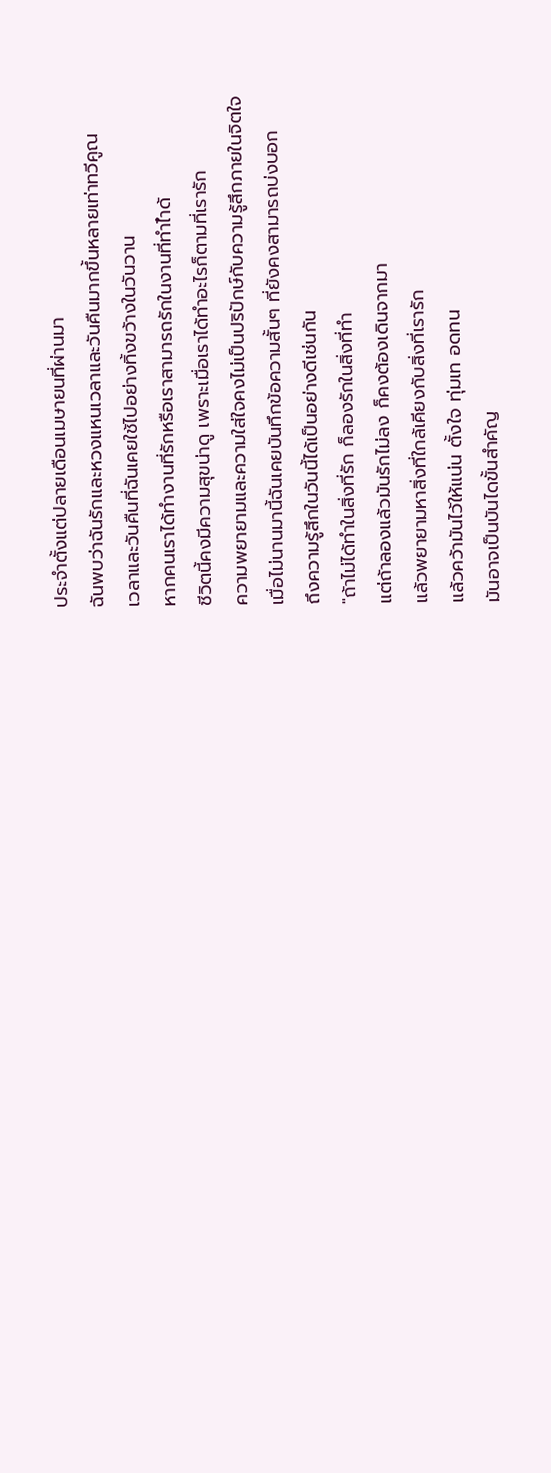ประจำตั้งแต่ปลายเดือนเมษายนที่ผ่านมา
ฉันพบว่าฉันรักและหวงแหนเวลาและวันคืนมากขึ้นหลายเท่าทวีคูณ
เวลาและวันคืนที่ฉันเคยใช้ไปอย่างทิ้งขว้างในวันวาน
หากคนเราได้ทำงานที่รักหรือเราสามารถรักในงานที่ทำไำด้
ชีวิตนี้คงมีความสุขน่าดู เพราะเมื่อเราได้ทำอะไรก็ตามที่เรารัก
ความพยายามและความใส่ใจคงไม่เป็นปริปักษ์กับความรู้สึกภายในจิตใจ
เมื่อไม่นานมานี้ฉันเคยบันทึกข้อความสั้นๆ ที่ยังคงสามารถบ่งบอก
ถึงความรู้สึกในวันนี้ได้เป็นอย่างดีเช่นกัน
"ถ้าไม่ได้ทำในสิ่งที่รัก ก็ลองรักในสิ่งที่ทำ
แต่ถ้าลองแล้วมันรักไม่ลง ก็คงต้องเดินจากมา
แล้วพยายามหาสิ่งที่ใกล้เคียงกับสิ่งที่เรารัก
แล้วคว้ามันไว้ให้แน่น ตั้งใจ ทุ่มเท อดทน
มันอาจเป็นบันไดขั้นสำคัญ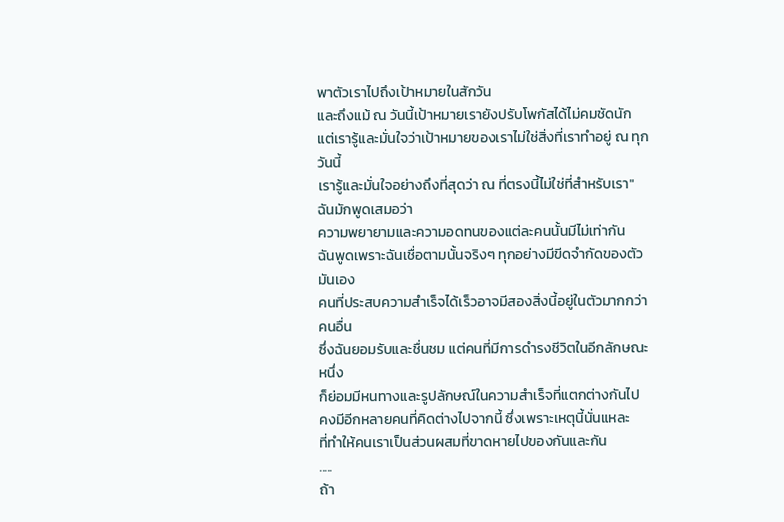พาตัวเราไปถึงเป้าหมายในสักวัน
และถึงแม้ ณ วันนี้เป้าหมายเรายังปรับโพกัสได้ไม่คมชัดนัก
แต่เรารู้และมั่นใจว่าเป้าหมายของเราไม่ใช่สิ่งที่เราทำอยู่ ณ ทุกวันนี้
เรารู้และมั่นใจอย่างถึงที่สุดว่า ณ ที่ตรงนี้ไม่ใช่ที่สำหรับเรา"
ฉันมักพูดเสมอว่า
ความพยายามและความอดทนของแต่ละคนนั้นมีไม่เท่ากัน
ฉันพูดเพราะฉันเชื่อตามนั้นจริงๆ ทุกอย่างมีขีดจำกัดของตัวมันเอง
คนที่ประสบความสำเร็จได้เร็วอาจมีสองสิ่งนี้อยู่ในตัวมากกว่าคนอื่น
ซึ่งฉันยอมรับและชื่นชม แต่คนที่มีการดำรงชีวิตในอีกลักษณะหนึ่ง
ก็ย่อมมีหนทางและรูปลักษณ์ในความสำเร็จที่แตกต่างกันไป
คงมีอีกหลายคนที่คิดต่างไปจากนี้ ซึ่งเพราะเหตุนี้นั่นแหละ
ที่ทำให้คนเราเป็นส่วนผสมที่ขาดหายไปของกันและกัน
.....
ถ้า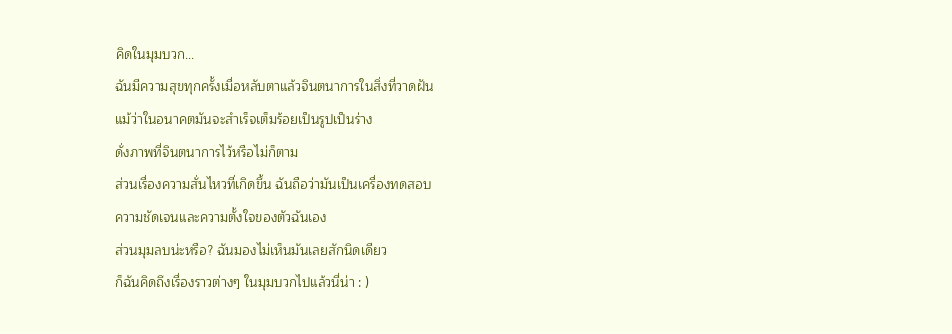คิดในมุมบวก...
ฉันมีความสุขทุกครั้งเมื่อหลับตาแล้วจินตนาการในสิ่งที่วาดฝัน
แม้ว่าในอนาคตมันจะสำเร็จเต็มร้อยเป็นรูปเป็นร่าง
ดั่งภาพที่จินตนาการไว้หรือไม่ก็ตาม
ส่วนเรื่องความสั่นไหวที่เกิดขึ้น ฉันถือว่ามันเป็นเครื่องทดสอบ
ความชัดเจนและความตั้งใจของตัวฉันเอง
ส่วนมุมลบน่ะหรือ? ฉันมองไม่เห็นมันเลยสักนิดเดียว
ก็ฉันคิดถึงเรื่องราวต่างๆ ในมุมบวกไปแล้วนี่น่า : )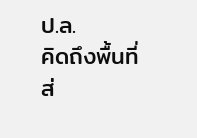ป.ล.
คิดถึงพื้นที่ส่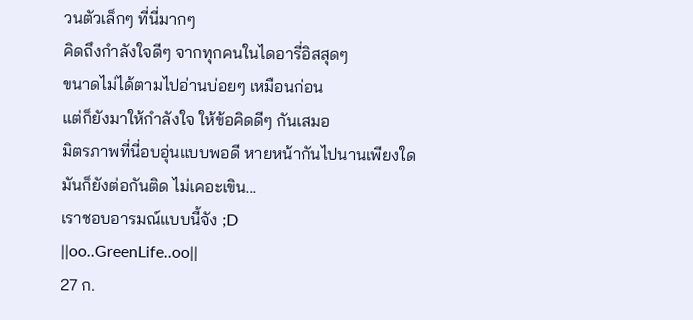วนตัวเล็กๆ ที่นี่มากๆ
คิดถึงกำลังใจดีๆ จากทุกคนในไดอารี่อิสสุดๆ
ขนาดไม่ได้ตามไปอ่านบ่อยๆ เหมือนก่อน
แต่ก็ยังมาให้กำลังใจ ให้ข้อคิดดีๆ กันเสมอ
มิตรภาพที่นี่อบอุ่นแบบพอดี หายหน้ากันไปนานเพียงใด
มันก็ยังต่อกันติด ไม่เคอะเขิน...
เราชอบอารมณ์แบบนี้จัง ;D
||oo..GreenLife..oo||
27 ก.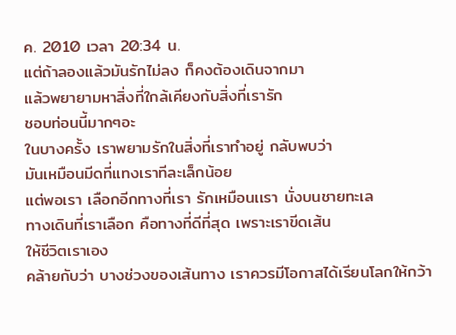ค. 2010 เวลา 20:34 น.
แต่ถ้าลองแล้วมันรักไม่ลง ก็คงต้องเดินจากมา
แล้วพยายามหาสิ่งที่ใกล้เคียงกับสิ่งที่เรารัก
ชอบท่อนนี้มากๆอะ
ในบางครั้ง เราพยามรักในสิ่งที่เราทำอยู่ กลับพบว่า
มันเหมือนมีดที่แทงเราทีละเล็กน้อย
แต่พอเรา เลือกอีกทางที่เรา รักเหมือนเเรา นั่งบนชายทะเล
ทางเดินที่เราเลือก คือทางที่ดีที่สุด เพราะเราขีดเส้น
ให้ชีวิตเราเอง
คล้ายกับว่า บางช่วงของเส้นทาง เราควรมีโอกาสได้เรียนโลกให้กว้า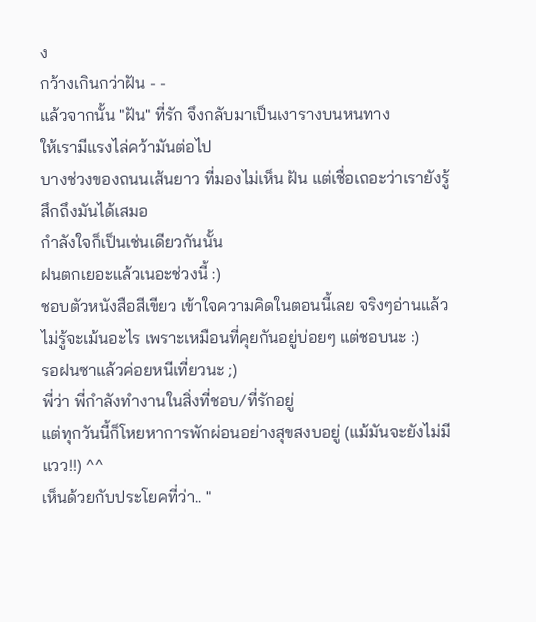ง
กว้างเกินกว่าฝัน - -
แล้วจากนั้น "ฝัน" ที่รัก จึงกลับมาเป็นเงารางบนหนทาง
ให้เรามีแรงไล่คว้ามันต่อไป
บางช่วงของถนนเส้นยาว ที่มองไม่เห็น ฝัน แต่เชื่อเถอะว่าเรายังรู้สึกถึงมันได้เสมอ
กำลังใจก็เป็นเช่นเดียวกันนั้น
ฝนตกเยอะแล้วเนอะช่วงนี้ :)
ชอบตัวหนังสือสีเขียว เข้าใจความคิดในตอนนี้เลย จริงๆอ่านแล้วไม่รู้จะเม้นอะไร เพราะเหมือนที่คุยกันอยู่บ่อยๆ แต่ชอบนะ :)
รอฝนซาแล้วค่อยหนีเที่ยวนะ ;)
พี่ว่า พี่กำลังทำงานในสิ่งที่ชอบ/ที่รักอยู่
แต่ทุกวันนี้ก็โหยหาการพักผ่อนอย่างสุขสงบอยู่ (แม้มันจะยังไม่มีแวว!!) ^^
เห็นด้วยกับประโยคที่ว่า.. "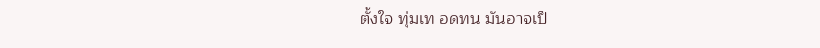ตั้งใจ ทุ่มเท อดทน มันอาจเป็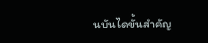นบันไดขั้นสำคัญ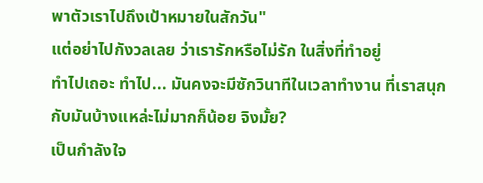พาตัวเราไปถึงเป้าหมายในสักวัน"
แต่อย่าไปกังวลเลย ว่าเรารักหรือไม่รัก ในสิ่งที่ทำอยู่
ทำไปเถอะ ทำไป... มันคงจะมีซักวินาทีในเวลาทำงาน ที่เราสนุกกับมันบ้างแหล่ะไม่มากก็น้อย จิงมั้ย?
เป็นกำลังใจ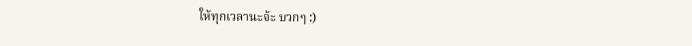ให้ทุกเวลานะจ้ะ บวกๆ :)